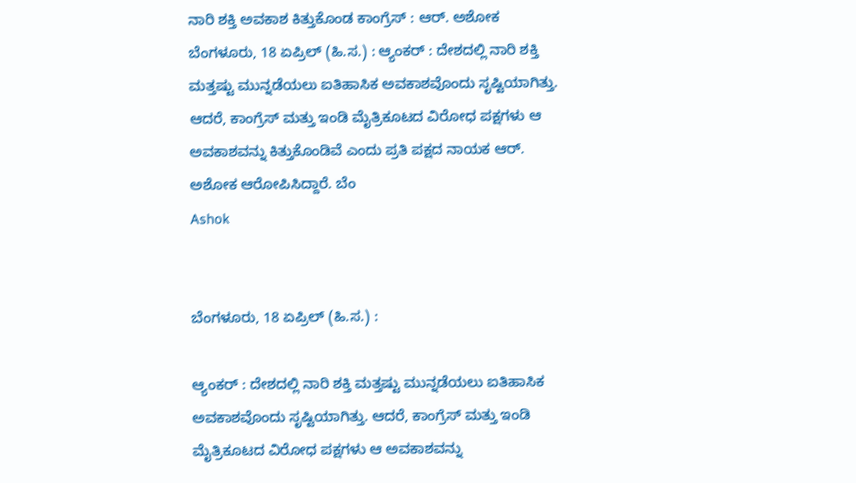ನಾರಿ ಶಕ್ತಿ ಅವಕಾಶ ಕಿತ್ತುಕೊಂಡ ಕಾಂಗ್ರೆಸ್ : ಆರ್. ಅಶೋಕ
ಬೆಂಗಳೂರು, 18 ಏಪ್ರಿಲ್ (ಹಿ.ಸ.) : ಆ್ಯಂಕರ್ : ದೇಶದಲ್ಲಿ ನಾರಿ ಶಕ್ತಿ ಮತ್ತಷ್ಟು ಮುನ್ನಡೆಯಲು ಐತಿಹಾಸಿಕ ಅವಕಾಶವೊಂದು ಸೃಷ್ಟಿಯಾಗಿತ್ತು. ಆದರೆ, ಕಾಂಗ್ರೆಸ್ ಮತ್ತು ಇಂಡಿ ಮೈತ್ರಿಕೂಟದ ವಿರೋಧ ಪಕ್ಷಗಳು ಆ ಅವಕಾಶವನ್ನು ಕಿತ್ತುಕೊಂಡಿವೆ ಎಂದು ಪ್ರತಿ ಪಕ್ಷದ ನಾಯಕ ಆರ್. ಅಶೋಕ ಆರೋಪಿಸಿದ್ದಾರೆ. ಬೆಂ
Ashok


ಬೆಂಗಳೂರು, 18 ಏಪ್ರಿಲ್ (ಹಿ.ಸ.) :

ಆ್ಯಂಕರ್ : ದೇಶದಲ್ಲಿ ನಾರಿ ಶಕ್ತಿ ಮತ್ತಷ್ಟು ಮುನ್ನಡೆಯಲು ಐತಿಹಾಸಿಕ ಅವಕಾಶವೊಂದು ಸೃಷ್ಟಿಯಾಗಿತ್ತು. ಆದರೆ, ಕಾಂಗ್ರೆಸ್ ಮತ್ತು ಇಂಡಿ ಮೈತ್ರಿಕೂಟದ ವಿರೋಧ ಪಕ್ಷಗಳು ಆ ಅವಕಾಶವನ್ನು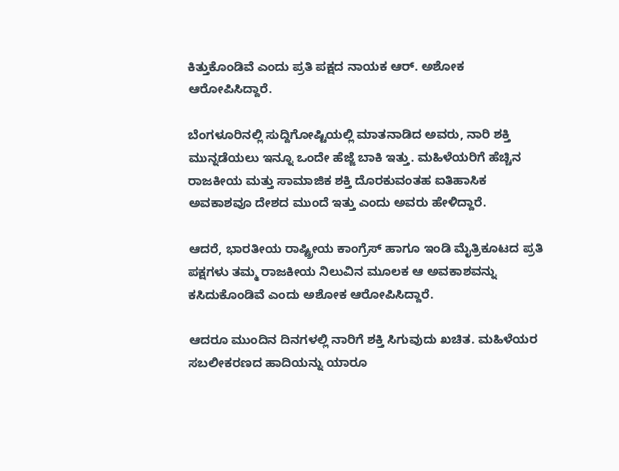ಕಿತ್ತುಕೊಂಡಿವೆ ಎಂದು ಪ್ರತಿ ಪಕ್ಷದ ನಾಯಕ ಆರ್. ಅಶೋಕ ಆರೋಪಿಸಿದ್ದಾರೆ.

ಬೆಂಗಳೂರಿನಲ್ಲಿ ಸುದ್ದಿಗೋಷ್ಟಿಯಲ್ಲಿ ಮಾತನಾಡಿದ ಅವರು, ನಾರಿ ಶಕ್ತಿ ಮುನ್ನಡೆಯಲು ಇನ್ನೂ ಒಂದೇ ಹೆಜ್ಜೆ ಬಾಕಿ ಇತ್ತು. ಮಹಿಳೆಯರಿಗೆ ಹೆಚ್ಚಿನ ರಾಜಕೀಯ ಮತ್ತು ಸಾಮಾಜಿಕ ಶಕ್ತಿ ದೊರಕುವಂತಹ ಐತಿಹಾಸಿಕ ಅವಕಾಶವೂ ದೇಶದ ಮುಂದೆ ಇತ್ತು ಎಂದು ಅವರು ಹೇಳಿದ್ದಾರೆ.

ಆದರೆ, ಭಾರತೀಯ ರಾಷ್ಟ್ರೀಯ ಕಾಂಗ್ರೆಸ್ ಹಾಗೂ ಇಂಡಿ ಮೈತ್ರಿಕೂಟದ ಪ್ರತಿ ಪಕ್ಷಗಳು ತಮ್ಮ ರಾಜಕೀಯ ನಿಲುವಿನ ಮೂಲಕ ಆ ಅವಕಾಶವನ್ನು ಕಸಿದುಕೊಂಡಿವೆ ಎಂದು ಅಶೋಕ ಆರೋಪಿಸಿದ್ದಾರೆ.

ಆದರೂ ಮುಂದಿನ ದಿನಗಳಲ್ಲಿ ನಾರಿಗೆ ಶಕ್ತಿ ಸಿಗುವುದು ಖಚಿತ. ಮಹಿಳೆಯರ ಸಬಲೀಕರಣದ ಹಾದಿಯನ್ನು ಯಾರೂ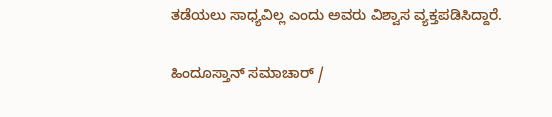ತಡೆಯಲು ಸಾಧ್ಯವಿಲ್ಲ ಎಂದು ಅವರು ವಿಶ್ವಾಸ ವ್ಯಕ್ತಪಡಿಸಿದ್ದಾರೆ.

ಹಿಂದೂಸ್ತಾನ್ ಸಮಾಚಾರ್ /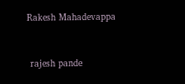Rakesh Mahadevappa


 rajesh pande